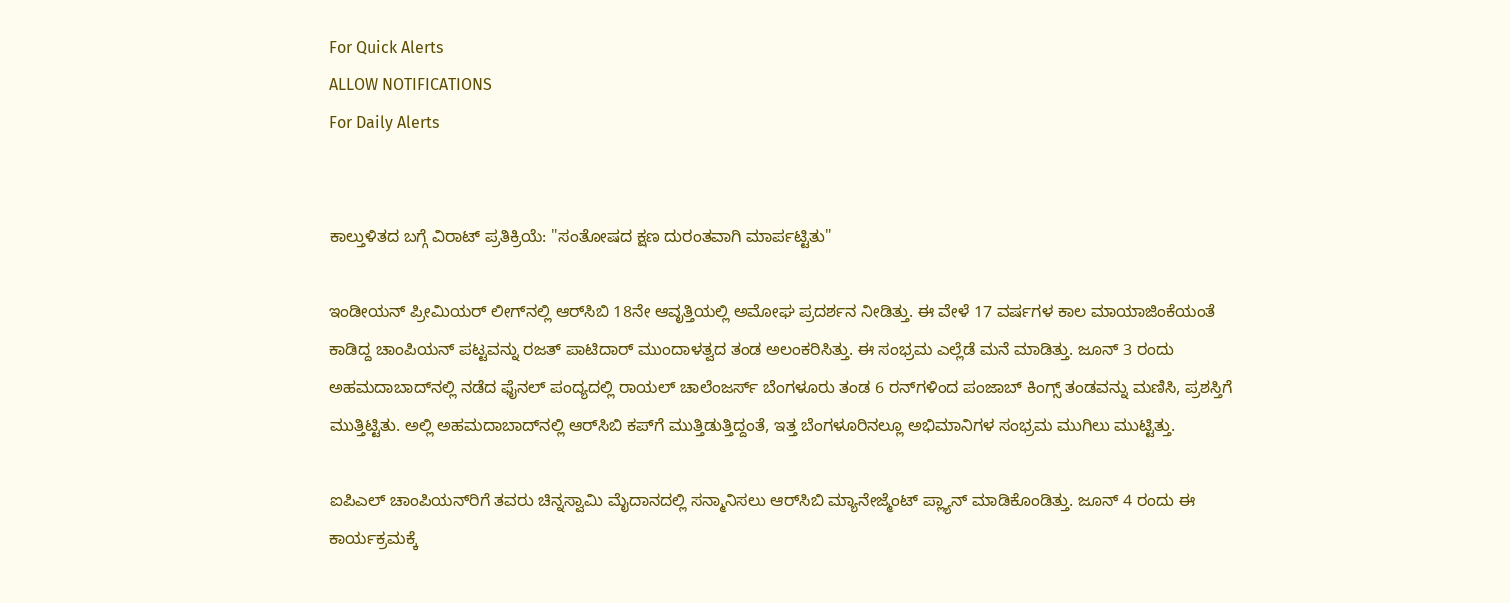For Quick Alerts
ALLOW NOTIFICATIONS
For Daily Alerts


ಕಾಲ್ತುಳಿತದ ಬಗ್ಗೆ ವಿರಾಟ್ ಪ್ರತಿಕ್ರಿಯೆ: "ಸಂತೋಷದ ಕ್ಷಣ ದುರಂತವಾಗಿ ಮಾರ್ಪಟ್ಟಿತು"

ಇಂಡೀಯನ್ ಪ್ರೀಮಿಯರ್‌ ಲೀಗ್‌ನಲ್ಲಿ ಆರ್‌ಸಿಬಿ 18ನೇ ಆವೃತ್ತಿಯಲ್ಲಿ ಅಮೋಘ ಪ್ರದರ್ಶನ ನೀಡಿತ್ತು. ಈ ವೇಳೆ 17 ವರ್ಷಗಳ ಕಾಲ ಮಾಯಾಜಿಂಕೆಯಂತೆ ಕಾಡಿದ್ದ ಚಾಂಪಿಯನ್‌ ಪಟ್ಟವನ್ನು ರಜತ್‌ ಪಾಟಿದಾರ್ ಮುಂದಾಳತ್ವದ ತಂಡ ಅಲಂಕರಿಸಿತ್ತು. ಈ ಸಂಭ್ರಮ ಎಲ್ಲೆಡೆ ಮನೆ ಮಾಡಿತ್ತು. ಜೂನ್‌ 3 ರಂದು ಅಹಮದಾಬಾದ್‌ನಲ್ಲಿ ನಡೆದ ಫೈನಲ್‌ ಪಂದ್ಯದಲ್ಲಿ ರಾಯಲ್‌ ಚಾಲೆಂಜರ್ಸ್‌ ಬೆಂಗಳೂರು ತಂಡ 6 ರನ್‌ಗಳಿಂದ ಪಂಜಾಬ್‌ ಕಿಂಗ್ಸ್ ತಂಡವನ್ನು ಮಣಿಸಿ, ಪ್ರಶಸ್ತಿಗೆ ಮುತ್ತಿಟ್ಟಿತು. ಅಲ್ಲಿ ಅಹಮದಾಬಾದ್‌ನಲ್ಲಿ ಆರ್‌ಸಿಬಿ ಕಪ್‌ಗೆ ಮುತ್ತಿಡುತ್ತಿದ್ದಂತೆ, ಇತ್ತ ಬೆಂಗಳೂರಿನಲ್ಲೂ ಅಭಿಮಾನಿಗಳ ಸಂಭ್ರಮ ಮುಗಿಲು ಮುಟ್ಟಿತ್ತು.

ಐಪಿಎಲ್‌ ಚಾಂಪಿಯನ್‌ರಿಗೆ ತವರು ಚಿನ್ನಸ್ವಾಮಿ ಮೈದಾನದಲ್ಲಿ ಸನ್ಮಾನಿಸಲು ಆರ್‌ಸಿಬಿ ಮ್ಯಾನೇಜ್ಮೆಂಟ್‌ ಪ್ಲ್ಯಾನ್ ಮಾಡಿಕೊಂಡಿತ್ತು. ಜೂನ್‌ 4 ರಂದು ಈ ಕಾರ್ಯಕ್ರಮಕ್ಕೆ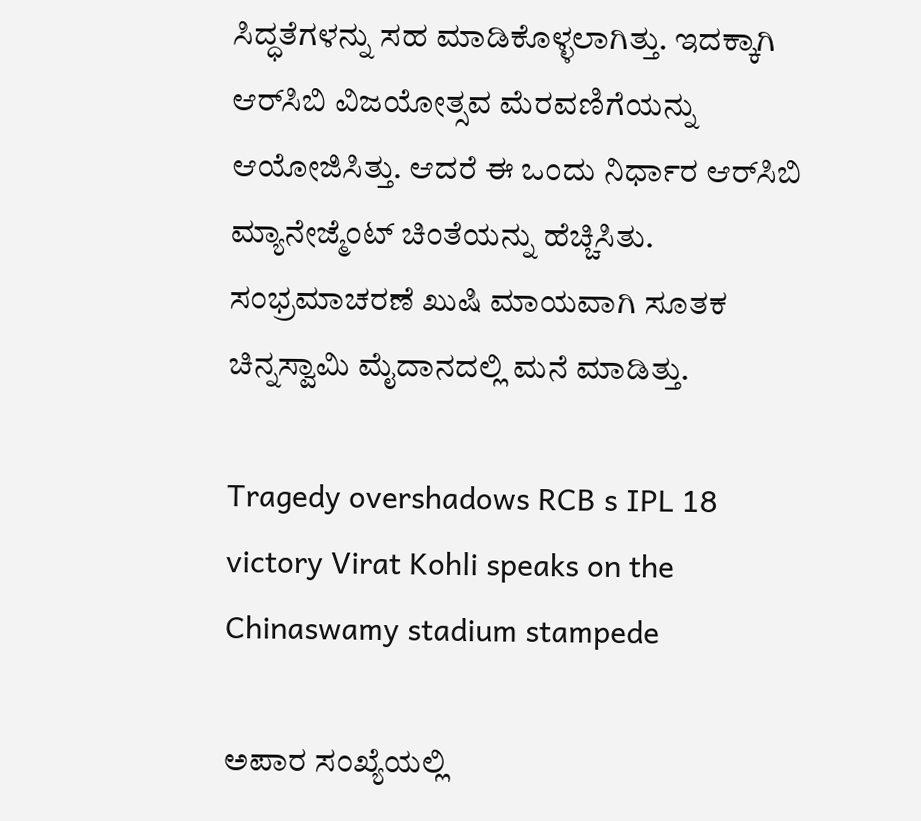ಸಿದ್ಧತೆಗಳನ್ನು ಸಹ ಮಾಡಿಕೊಳ್ಳಲಾಗಿತ್ತು. ಇದಕ್ಕಾಗಿ ಆರ್‌ಸಿಬಿ ವಿಜಯೋತ್ಸವ ಮೆರವಣಿಗೆಯನ್ನು ಆಯೋಜಿಸಿತ್ತು. ಆದರೆ ಈ ಒಂದು ನಿರ್ಧಾರ ಆರ್‌ಸಿಬಿ ಮ್ಯಾನೇಜ್ಮೆಂಟ್‌ ಚಿಂತೆಯನ್ನು ಹೆಚ್ಚಿಸಿತು. ಸಂಭ್ರಮಾಚರಣೆ ಖುಷಿ ಮಾಯವಾಗಿ ಸೂತಕ ಚಿನ್ನಸ್ವಾಮಿ ಮೈದಾನದಲ್ಲಿ ಮನೆ ಮಾಡಿತ್ತು.

Tragedy overshadows RCB s IPL 18 victory Virat Kohli speaks on the Chinaswamy stadium stampede

ಅಪಾರ ಸಂಖ್ಯೆಯಲ್ಲಿ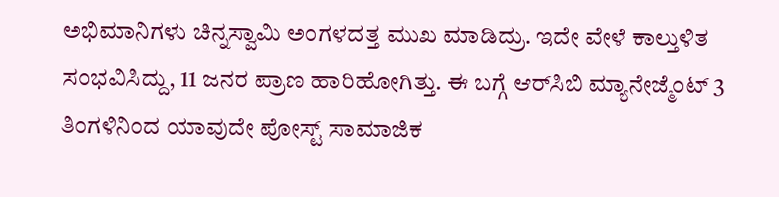ಅಭಿಮಾನಿಗಳು ಚಿನ್ನಸ್ವಾಮಿ ಅಂಗಳದತ್ತ ಮುಖ ಮಾಡಿದ್ರು. ಇದೇ ವೇಳೆ ಕಾಲ್ತುಳಿತ ಸಂಭವಿಸಿದ್ದು, 11 ಜನರ ಪ್ರಾಣ ಹಾರಿಹೋಗಿತ್ತು. ಈ ಬಗ್ಗೆ ಆರ್‌ಸಿಬಿ ಮ್ಯಾನೇಜ್ಮೆಂಟ್ 3 ತಿಂಗಳಿನಿಂದ ಯಾವುದೇ ಪೋಸ್ಟ್‌ ಸಾಮಾಜಿಕ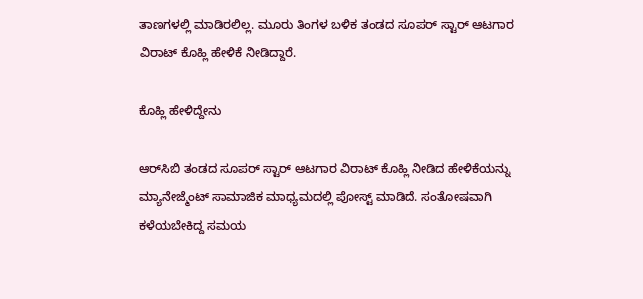ತಾಣಗಳಲ್ಲಿ ಮಾಡಿರಲಿಲ್ಲ. ಮೂರು ತಿಂಗಳ ಬಳಿಕ ತಂಡದ ಸೂಪರ್ ಸ್ಟಾರ್ ಆಟಗಾರ ವಿರಾಟ್ ಕೊಹ್ಲಿ ಹೇಳಿಕೆ ನೀಡಿದ್ದಾರೆ.

ಕೊಹ್ಲಿ ಹೇಳಿದ್ದೇನು

ಆರ್‌ಸಿಬಿ ತಂಡದ ಸೂಪರ್ ಸ್ಟಾರ್ ಆಟಗಾರ ವಿರಾಟ್‌ ಕೊಹ್ಲಿ ನೀಡಿದ ಹೇಳಿಕೆಯನ್ನು ಮ್ಯಾನೇಜ್ಮೆಂಟ್‌ ಸಾಮಾಜಿಕ ಮಾಧ್ಯಮದಲ್ಲಿ ಪೋಸ್ಟ್ ಮಾಡಿದೆ. ಸಂತೋಷವಾಗಿ ಕಳೆಯಬೇಕಿದ್ದ ಸಮಯ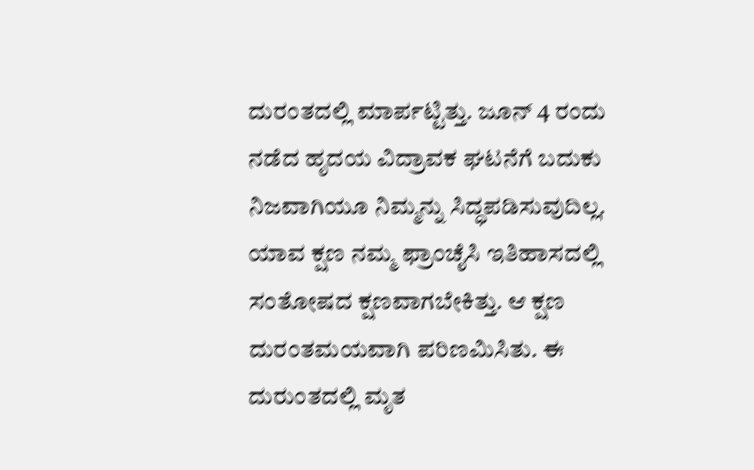ದುರಂತದಲ್ಲಿ ಮಾರ್ಪಟ್ಟಿತ್ತು. ಜೂನ್‌ 4 ರಂದು ನಡೆದ ಹೃದಯ ವಿದ್ರಾವಕ ಘಟನೆಗೆ ಬದುಕು ನಿಜವಾಗಿಯೂ ನಿಮ್ಮನ್ನು ಸಿದ್ಧಪಡಿಸುವುದಿಲ್ಲ. ಯಾವ ಕ್ಷಣ ನಮ್ಮ ಫ್ರಾಂಚೈಸಿ ಇತಿಹಾಸದಲ್ಲಿ ಸಂತೋಷದ ಕ್ಷಣವಾಗಬೇಕಿತ್ತು. ಆ ಕ್ಷಣ ದುರಂತಮಯವಾಗಿ ಪರಿಣಮಿಸಿತು. ಈ ದುರುಂತದಲ್ಲಿ ಮೃತ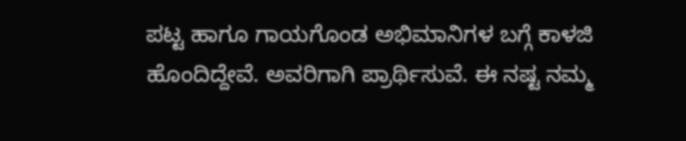ಪಟ್ಟ ಹಾಗೂ ಗಾಯಗೊಂಡ ಅಭಿಮಾನಿಗಳ ಬಗ್ಗೆ ಕಾಳಜಿ ಹೊಂದಿದ್ದೇವೆ. ಅವರಿಗಾಗಿ ಪ್ರಾರ್ಥಿಸುವೆ. ಈ ನಷ್ಟ ನಮ್ಮ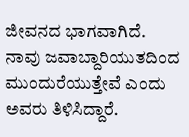ಜೀವನದ ಭಾಗವಾಗಿದೆ. ನಾವು ಜವಾಬ್ದಾರಿಯುತದಿಂದ ಮುಂದುರೆಯುತ್ತೇವೆ ಎಂದು ಅವರು ತಿಳಿಸಿದ್ದಾರೆ.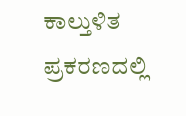ಕಾಲ್ತುಳಿತ ಪ್ರಕರಣದಲ್ಲಿ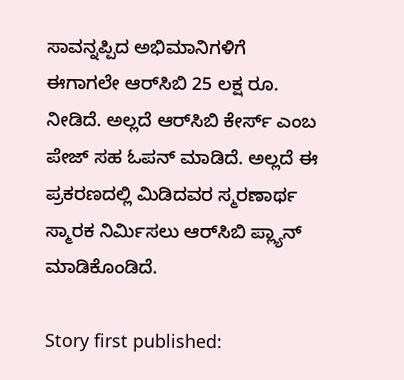ಸಾವನ್ನಪ್ಪಿದ ಅಭಿಮಾನಿಗಳಿಗೆ ಈಗಾಗಲೇ ಆರ್‌ಸಿಬಿ 25 ಲಕ್ಷ ರೂ. ನೀಡಿದೆ. ಅಲ್ಲದೆ ಆರ್‌ಸಿಬಿ ಕೇರ್ಸ್ ಎಂಬ ಪೇಜ್‌ ಸಹ ಓಪನ್ ಮಾಡಿದೆ. ಅಲ್ಲದೆ ಈ ಪ್ರಕರಣದಲ್ಲಿ ಮಿಡಿದವರ ಸ್ಮರಣಾರ್ಥ ಸ್ಮಾರಕ ನಿರ್ಮಿಸಲು ಆರ್‌ಸಿಬಿ ಪ್ಲ್ಯಾನ್ ಮಾಡಿಕೊಂಡಿದೆ.

Story first published: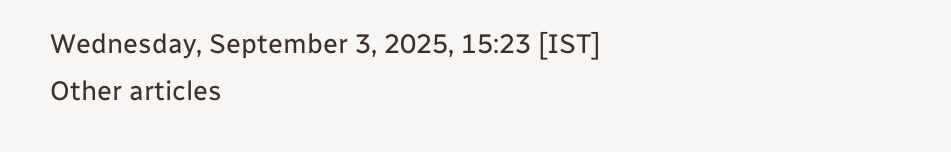Wednesday, September 3, 2025, 15:23 [IST]
Other articles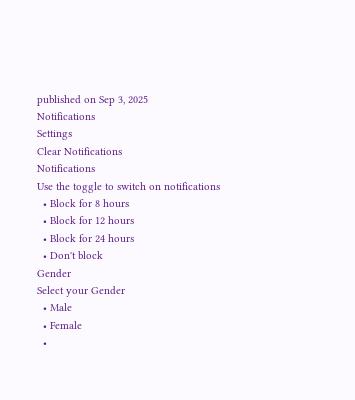published on Sep 3, 2025
Notifications
Settings
Clear Notifications
Notifications
Use the toggle to switch on notifications
  • Block for 8 hours
  • Block for 12 hours
  • Block for 24 hours
  • Don't block
Gender
Select your Gender
  • Male
  • Female
  •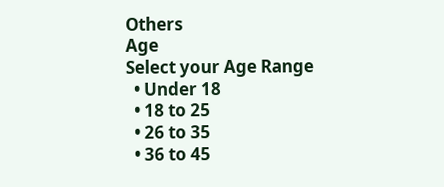Others
Age
Select your Age Range
  • Under 18
  • 18 to 25
  • 26 to 35
  • 36 to 45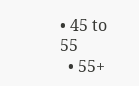• 45 to 55
  • 55+